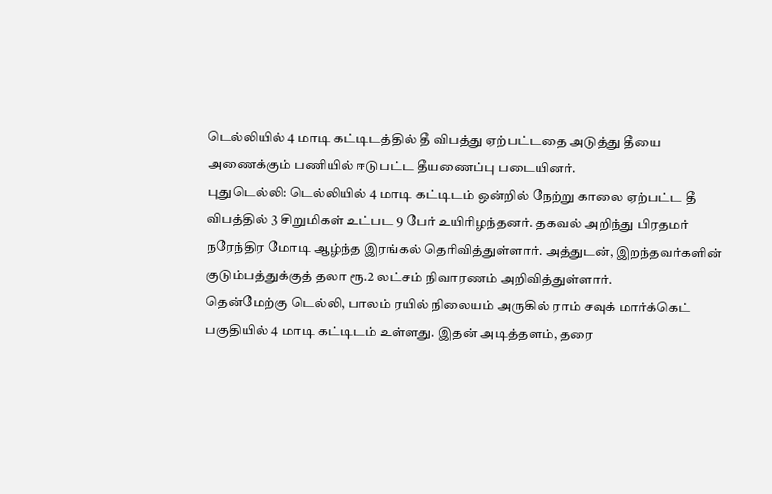டெல்லியில் 4 மாடி கட்டிடத்தில் தீ விபத்து ஏற்பட்டதை அடுத்து தீயை அணைக்கும் பணியில் ஈடுபட்ட தீயணைப்பு படையினர்.
புதுடெல்லி: டெல்லியில் 4 மாடி கட்டிடம் ஒன்றில் நேற்று காலை ஏற்பட்ட தீ விபத்தில் 3 சிறுமிகள் உட்பட 9 பேர் உயிரிழந்தனர். தகவல் அறிந்து பிரதமர் நரேந்திர மோடி ஆழ்ந்த இரங்கல் தெரிவித்துள்ளார். அத்துடன், இறந்தவர்களின் குடும்பத்துக்குத் தலா ரூ.2 லட்சம் நிவாரணம் அறிவித்துள்ளார்.
தென்மேற்கு டெல்லி, பாலம் ரயில் நிலையம் அருகில் ராம் சவுக் மார்க்கெட் பகுதியில் 4 மாடி கட்டிடம் உள்ளது. இதன் அடித்தளம், தரை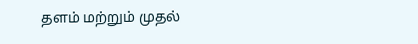தளம் மற்றும் முதல்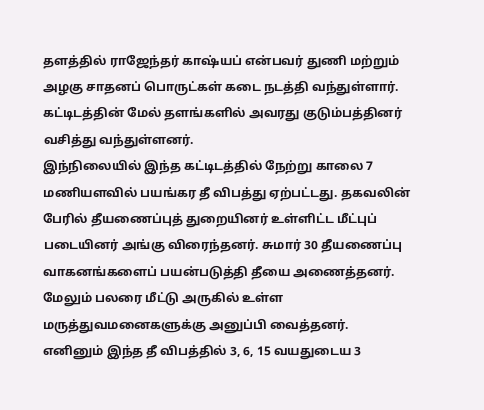தளத்தில் ராஜேந்தர் காஷ்யப் என்பவர் துணி மற்றும் அழகு சாதனப் பொருட்கள் கடை நடத்தி வந்துள்ளார். கட்டிடத்தின் மேல் தளங்களில் அவரது குடும்பத்தினர் வசித்து வந்துள்ளனர்.
இந்நிலையில் இந்த கட்டிடத்தில் நேற்று காலை 7 மணியளவில் பயங்கர தீ விபத்து ஏற்பட்டது. தகவலின் பேரில் தீயணைப்புத் துறையினர் உள்ளிட்ட மீட்புப் படையினர் அங்கு விரைந்தனர். சுமார் 30 தீயணைப்பு வாகனங்களைப் பயன்படுத்தி தீயை அணைத்தனர். மேலும் பலரை மீட்டு அருகில் உள்ள மருத்துவமனைகளுக்கு அனுப்பி வைத்தனர்.
எனினும் இந்த தீ விபத்தில் 3, 6, 15 வயதுடைய 3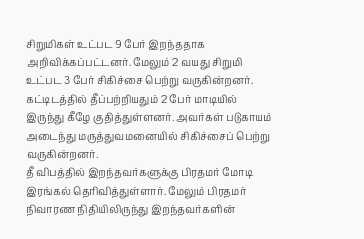சிறுமிகள் உட்பட 9 பேர் இறந்ததாக அறிவிக்கப்பட்டனர். மேலும் 2 வயது சிறுமி உட்பட 3 பேர் சிகிச்சை பெற்று வருகின்றனர்.
கட்டிடத்தில் தீப்பற்றியதும் 2 பேர் மாடியில் இருந்து கீழே குதித்துள்ளனர். அவர்கள் படுகாயம் அடைந்து மருத்துவமனையில் சிகிச்சைப் பெற்று வருகின்றனர்.
தீ விபத்தில் இறந்தவர்களுக்கு பிரதமர் மோடி இரங்கல் தெரிவித்துள்ளார். மேலும் பிரதமர் நிவாரண நிதியிலிருந்து இறந்தவர்களின்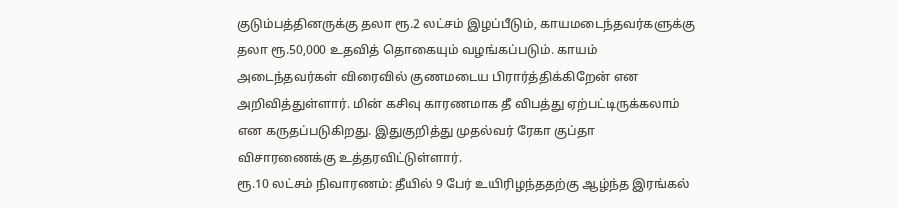குடும்பத்தினருக்கு தலா ரூ.2 லட்சம் இழப்பீடும், காயமடைந்தவர்களுக்கு தலா ரூ.50,000 உதவித் தொகையும் வழங்கப்படும். காயம் அடைந்தவர்கள் விரைவில் குணமடைய பிரார்த்திக்கிறேன் என அறிவித்துள்ளார். மின் கசிவு காரணமாக தீ விபத்து ஏற்பட்டிருக்கலாம் என கருதப்படுகிறது. இதுகுறித்து முதல்வர் ரேகா குப்தா விசாரணைக்கு உத்தரவிட்டுள்ளார்.
ரூ.10 லட்சம் நிவாரணம்: தீயில் 9 பேர் உயிரிழந்ததற்கு ஆழ்ந்த இரங்கல்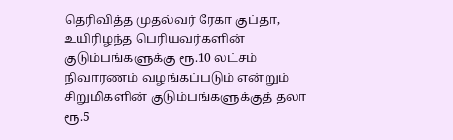தெரிவித்த முதல்வர் ரேகா குப்தா, உயிரிழந்த பெரியவர்களின் குடும்பங்களுக்கு ரூ.10 லட்சம்
நிவாரணம் வழங்கப்படும் என்றும் சிறுமிகளின் குடும்பங்களுக்குத் தலா ரூ.5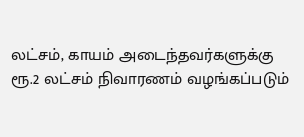லட்சம், காயம் அடைந்தவர்களுக்கு ரூ.2 லட்சம் நிவாரணம் வழங்கப்படும்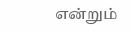என்றும்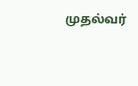முதல்வர்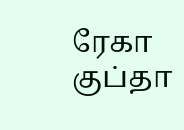ரேகா குப்தா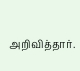அறிவித்தார்.